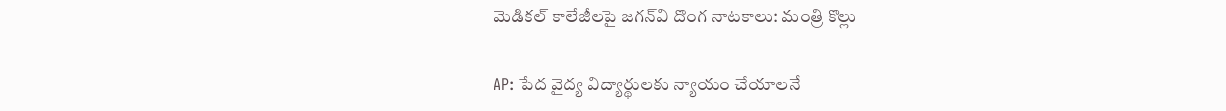మెడికల్ కాలేజీలపై జగన్‌వి దొంగ నాటకాలు: మంత్రి కొల్లు

AP: పేద వైద్య విద్యార్థులకు న్యాయం చేయాలనే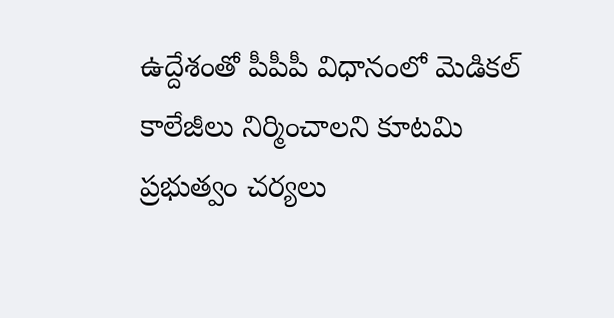ఉద్దేశంతో పీపీపీ విధానంలో మెడికల్ కాలేజీలు నిర్మించాలని కూటమి ప్రభుత్వం చర్యలు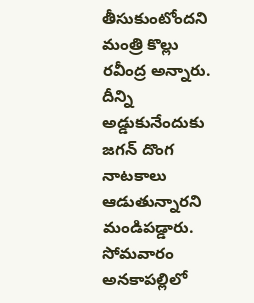తీసుకుంటోందని మంత్రి కొల్లు రవీంద్ర అన్నారు. దీన్ని అడ్డుకునేందుకు జగన్ దొంగ నాటకాలు ఆడుతున్నారని మండిపడ్డారు. సోమవారం అనకాపల్లిలో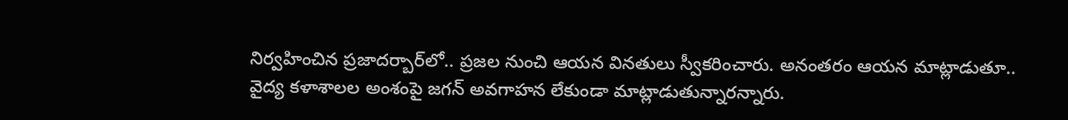నిర్వహించిన ప్రజాదర్బార్‌లో.. ప్రజల నుంచి ఆయన వినతులు స్వీకరించారు. అనంతరం ఆయన మాట్లాడుతూ.. వైద్య కళాశాలల అంశంపై జగన్ అవగాహన లేకుండా మాట్లాడుతున్నారన్నారు.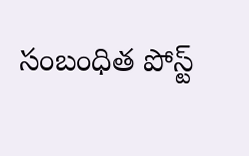సంబంధిత పోస్ట్